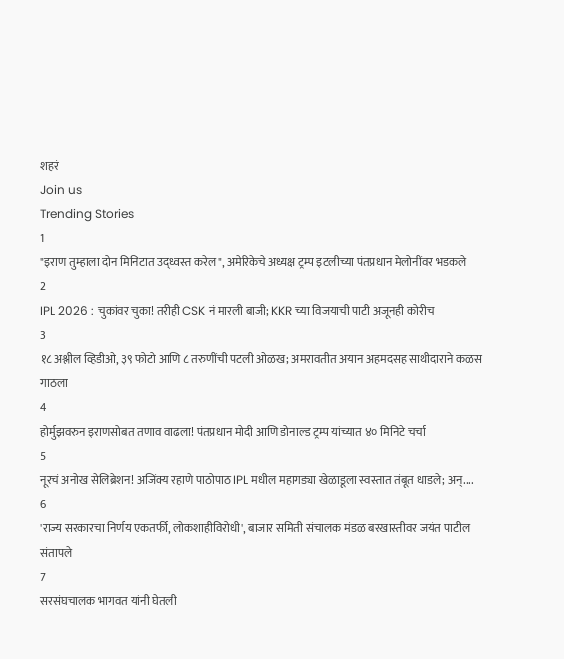शहरं
Join us
Trending Stories
1
"इराण तुम्हाला दोन मिनिटात उद्ध्वस्त करेल", अमेरिकेचे अध्यक्ष ट्रम्प इटलीच्या पंतप्रधान मेलोनींवर भडकले
2
IPL 2026 : चुकांवर चुका! तरीही CSK नं मारली बाजी; KKR च्या विजयाची पाटी अजूनही कोरीच
3
१८ अश्लील व्हिडीओ, ३९ फोटो आणि ८ तरुणींची पटली ओळख; अमरावतीत अयान अहमदसह साथीदाराने कळस गाठला
4
होर्मुझवरुन इराणसोबत तणाव वाढला! पंतप्रधान मोदी आणि डोनाल्ड ट्रम्प यांच्यात ४० मिनिटे चर्चा
5
नूरचं अनोख सेलिब्रेशन! अजिंक्य रहाणे पाठोपाठ IPL मधील महागड्या खेळाडूला स्वस्तात तंबूत धाडले; अन्....
6
'राज्य सरकारचा निर्णय एकतर्फी, लोकशाहीविरोधी', बाजार समिती संचालक मंडळ बरखास्तीवर जयंत पाटील संतापले
7
सरसंघचालक भागवत यांनी घेतली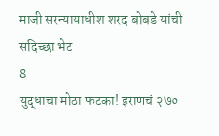माजी सरन्यायाधीश शरद बोबडे यांची सदिच्छा भेट
8
युद्धाचा मोठा फटका! इराणचं २७०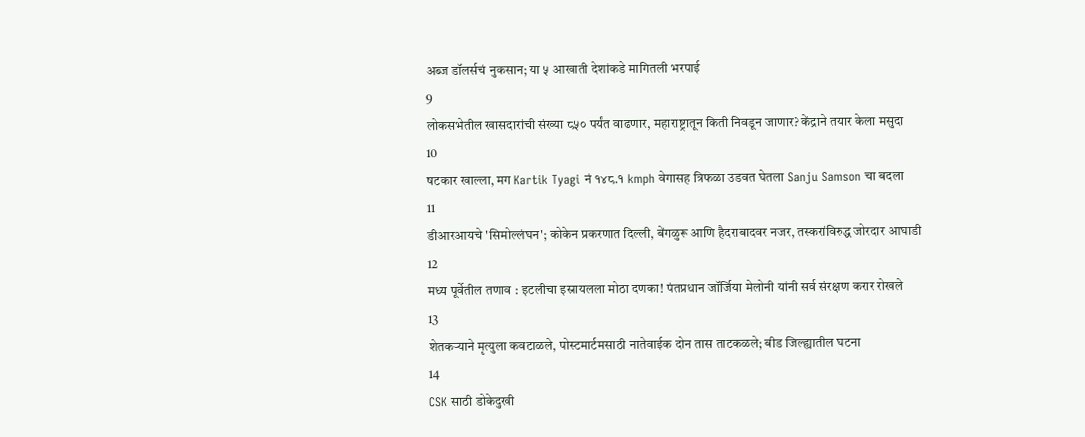अब्ज डॉलर्सचं नुकसान; या ५ आखाती देशांकडे मागितली भरपाई
9
लोकसभेतील खासदारांची संख्या ८५० पर्यंत वाढणार, महाराष्ट्रातून किती निवडून जाणार? केंद्राने तयार केला मसुदा
10
षटकार खाल्ला, मग Kartik Tyagi नं १४८.१ kmph वेगासह त्रिफळा उडवत घेतला Sanju Samson चा बदला
11
डीआरआयचे 'सिमोल्लंघन'; कोकेन प्रकरणात दिल्ली, बेंगळुरू आणि हैदराबादवर नजर, तस्करांविरुद्ध जोरदार आघाडी
12
मध्य पूर्वेतील तणाव : इटलीचा इस्रायलला मोठा दणका! पंतप्रधान जॉर्जिया मेलोनी यांनी सर्व संरक्षण करार रोखले
13
शेतकऱ्याने मृत्युला कवटाळले, पोस्टमार्टमसाठी नातेवाईक दोन तास ताटकळले; बीड जिल्ह्यातील घटना
14
CSK साठी डोकेदुखी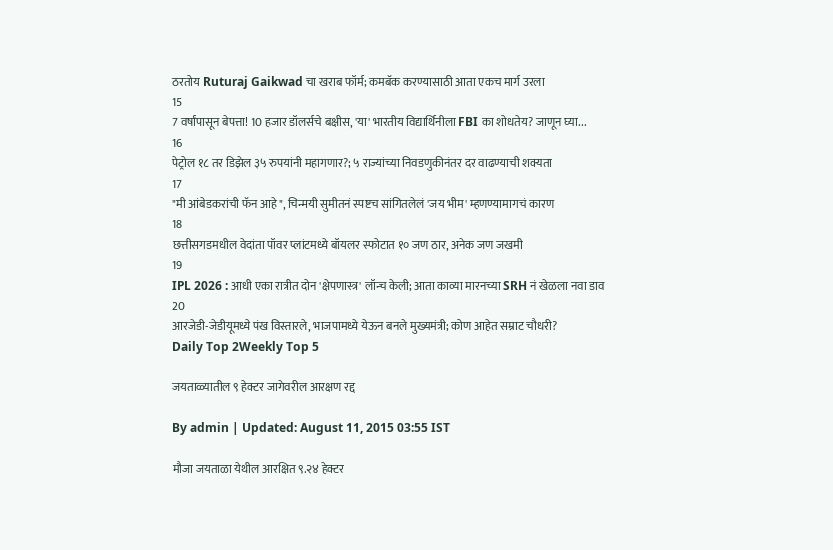ठरतोय Ruturaj Gaikwad चा खराब फॉर्म; कमबॅक करण्यासाठी आता एकच मार्ग उरला
15
7 वर्षांपासून बेपत्ता! 10 हजार डॉलर्सचे बक्षीस, 'या' भारतीय विद्यार्थिनीला FBI का शोधतेय? जाणून घ्या...
16
पेट्रोल १८ तर डिझेल ३५ रुपयांनी महागणार?; ५ राज्यांच्या निवडणुकीनंतर दर वाढण्याची शक्यता
17
"मी आंबेडकरांची फॅन आहे", चिन्मयी सुमीतनं स्पष्टच सांगितलेलं 'जय भीम' म्हणण्यामागचं कारण
18
छत्तीसगडमधील वेदांता पॉवर प्लांटमध्ये बॉयलर स्फोटात १० जण ठार, अनेक जण जखमी
19
IPL 2026 : आधी एका रात्रीत दोन 'क्षेपणास्त्र' लॉन्च केली; आता काव्या मारनच्या SRH नं खेळला नवा डाव
20
आरजेडी-जेडीयूमध्ये पंख विस्तारले, भाजपामध्ये येऊन बनले मुख्यमंत्री; कोण आहेत सम्राट चौधरी?
Daily Top 2Weekly Top 5

जयताळ्यातील ९ हेक्टर जागेवरील आरक्षण रद्द

By admin | Updated: August 11, 2015 03:55 IST

मौजा जयताळा येथील आरक्षित ९.२४ हेक्टर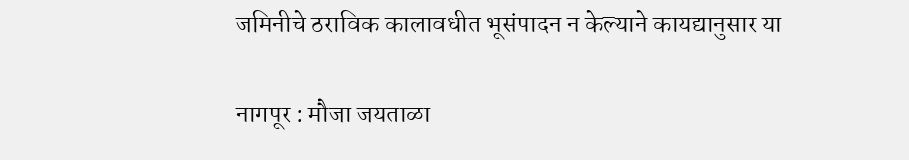जमिनीचे ठराविक कालावधीत भूसंपादन न केल्याने कायद्यानुसार या

नागपूर : मौजा जयताळा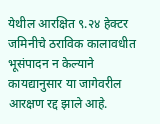येथील आरक्षित ९.२४ हेक्टर जमिनीचे ठराविक कालावधीत भूसंपादन न केल्याने कायद्यानुसार या जागेवरील आरक्षण रद्द झाले आहे.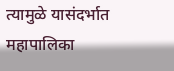त्यामुळे यासंदर्भात महापालिका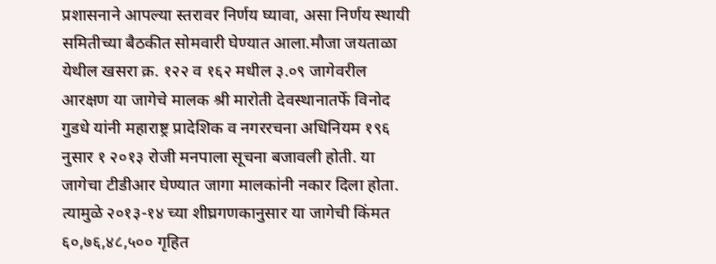प्रशासनाने आपल्या स्तरावर निर्णय घ्यावा, असा निर्णय स्थायी समितीच्या बैठकीत सोमवारी घेण्यात आला.मौजा जयताळा येथील खसरा क्र. १२२ व १६२ मधील ३.०९ जागेवरील आरक्षण या जागेचे मालक श्री मारोती देवस्थानातर्फे विनोद गुडधे यांनी महाराष्ट्र प्रादेशिक व नगररचना अधिनियम १९६ नुसार १ २०१३ रोजी मनपाला सूचना बजावली होती. या जागेचा टीडीआर घेण्यात जागा मालकांनी नकार दिला होता. त्यामुळे २०१३-१४ च्या शीघ्रगणकानुसार या जागेची किंमत ६०,७६,४८,५०० गृहित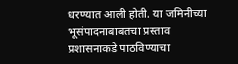धरण्यात आली होती. या जमिनीच्या भूसंपादनाबाबतचा प्रस्ताव प्रशासनाकडे पाठविण्याचा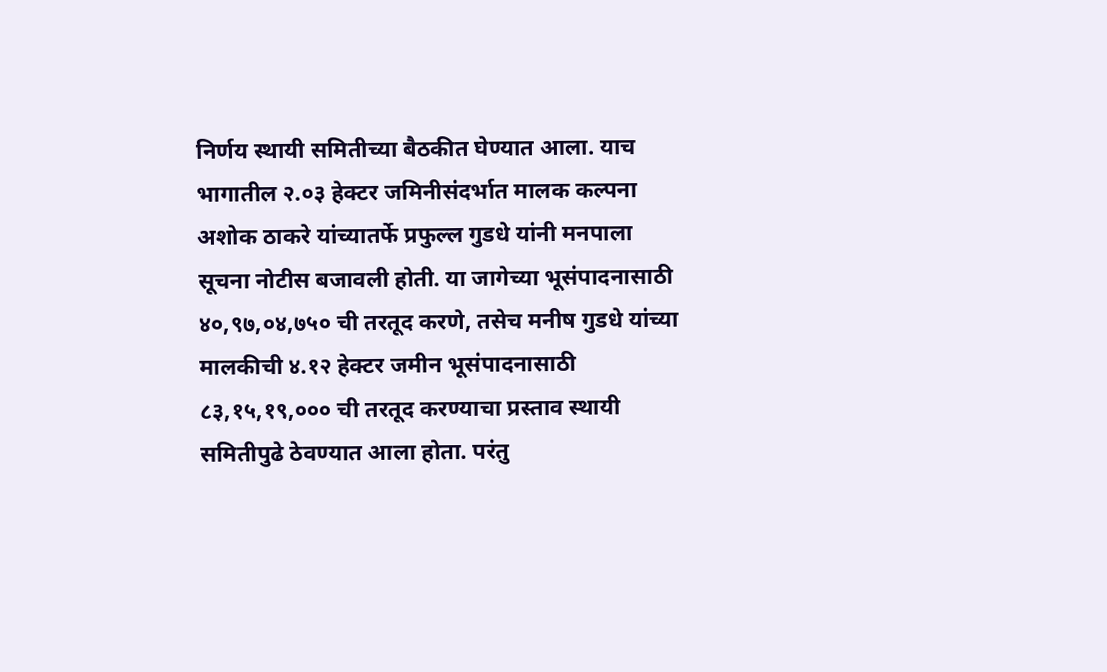निर्णय स्थायी समितीच्या बैठकीत घेण्यात आला. याच भागातील २.०३ हेक्टर जमिनीसंदर्भात मालक कल्पना अशोक ठाकरे यांच्यातर्फे प्रफुल्ल गुडधे यांनी मनपाला सूचना नोटीस बजावली होती. या जागेच्या भूसंपादनासाठी ४०,९७,०४,७५० ची तरतूद करणे, तसेच मनीष गुडधे यांच्या मालकीची ४.१२ हेक्टर जमीन भूसंपादनासाठी ८३,१५,१९,००० ची तरतूद करण्याचा प्रस्ताव स्थायी समितीपुढे ठेवण्यात आला होता. परंतु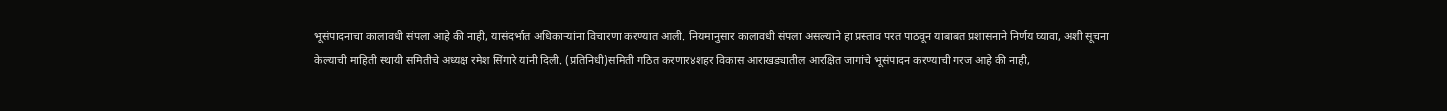भूसंपादनाचा कालावधी संपला आहे की नाही, यासंदर्भात अधिकाऱ्यांना विचारणा करण्यात आली. नियमानुसार कालावधी संपला असल्याने हा प्रस्ताव परत पाठवून याबाबत प्रशासनाने निर्णय घ्यावा, अशी सूचना केल्याची माहिती स्थायी समितीचे अध्यक्ष रमेश सिंगारे यांनी दिली. (प्रतिनिधी)समिती गठित करणार४शहर विकास आराखड्यातील आरक्षित जागांचे भूसंपादन करण्याची गरज आहे की नाही,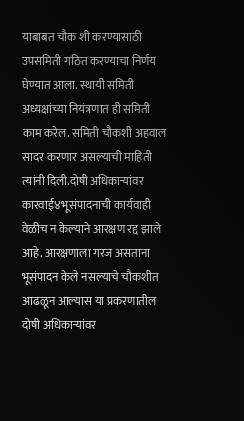याबाबत चौक शी करण्यासाठी उपसमिती गठित करण्याचा निर्णय घेण्यात आला. स्थायी समिती अध्यक्षांच्या नियंत्रणात ही समिती काम करेल. समिती चौकशी अहवाल सादर करणार असल्याची माहिती त्यांनी दिली.दोषी अधिकाऱ्यांवर कारवाई४भूसंपादनाची कार्यवाही वेळीच न केल्याने आरक्षण रद्द झाले आहे. आरक्षणाला गरज असताना भूसंपादन केले नसल्याचे चौकशीत आढळून आल्यास या प्रकरणातील दोषी अधिकाऱ्यांवर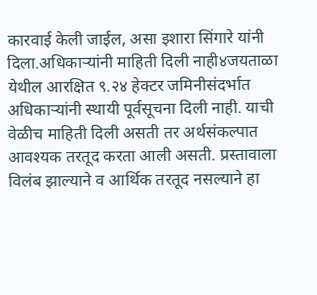कारवाई केली जाईल, असा इशारा सिंगारे यांनी दिला.अधिकाऱ्यांनी माहिती दिली नाही४जयताळा येथील आरक्षित ९.२४ हेक्टर जमिनीसंदर्भात अधिकाऱ्यांनी स्थायी पूर्वसूचना दिली नाही. याची वेळीच माहिती दिली असती तर अर्थसंकल्पात आवश्यक तरतूद करता आली असती. प्रस्तावाला विलंब झाल्याने व आर्थिक तरतूद नसल्याने हा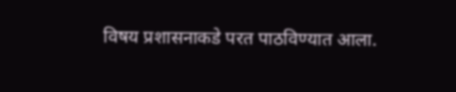विषय प्रशासनाकडे परत पाठविण्यात आला.